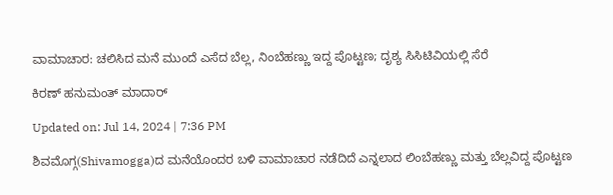ವಾಮಾಚಾರ: ಚಲಿಸಿದ ಮನೆ ಮುಂದೆ ಎಸೆದ ಬೆಲ್ಲ, ನಿಂಬೆಹಣ್ಣು ಇದ್ದ ಪೊಟ್ಟಣ; ದೃಶ್ಯ ಸಿಸಿಟಿವಿಯಲ್ಲಿ ಸೆರೆ

ಕಿರಣ್ ಹನುಮಂತ್ ಮಾದಾರ್

Updated on: Jul 14, 2024 | 7:36 PM

ಶಿವಮೊಗ್ಗ(Shivamogga)ದ ಮನೆಯೊಂದರ ಬಳಿ ವಾಮಾಚಾರ ನಡೆದಿದೆ ಎನ್ನಲಾದ ಲಿಂಬೆಹಣ್ಣು ಮತ್ತು ಬೆಲ್ಲವಿದ್ದ ಪೊಟ್ಟಣ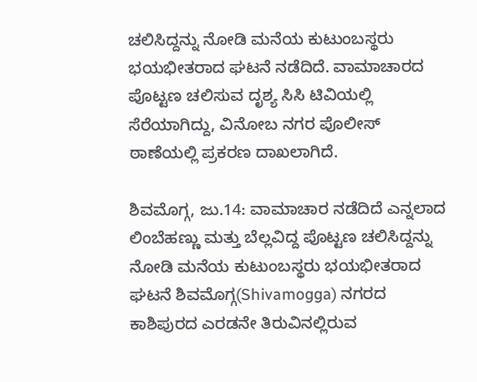ಚಲಿಸಿದ್ದನ್ನು ನೋಡಿ ಮನೆಯ ಕುಟುಂಬಸ್ಥರು ಭಯಭೀತರಾದ ಘಟನೆ ನಡೆದಿದೆ. ವಾಮಾಚಾರದ ಪೊಟ್ಟಣ ಚಲಿಸುವ ದೃಶ್ಯ ಸಿಸಿ ಟಿವಿಯಲ್ಲಿ ಸೆರೆಯಾಗಿದ್ದು, ವಿನೋಬ ನಗರ ಪೊಲೀಸ್ ಠಾಣೆಯಲ್ಲಿ ಪ್ರಕರಣ ದಾಖಲಾಗಿದೆ.

ಶಿವಮೊಗ್ಗ, ಜು.14: ವಾಮಾಚಾರ ನಡೆದಿದೆ ಎನ್ನಲಾದ ಲಿಂಬೆಹಣ್ಣು ಮತ್ತು ಬೆಲ್ಲವಿದ್ದ ಪೊಟ್ಟಣ ಚಲಿಸಿದ್ದನ್ನು ನೋಡಿ ಮನೆಯ ಕುಟುಂಬಸ್ಥರು ಭಯಭೀತರಾದ ಘಟನೆ ಶಿವಮೊಗ್ಗ(Shivamogga) ನಗರದ ಕಾಶಿಪುರದ ಎರಡನೇ ತಿರುವಿನಲ್ಲಿರುವ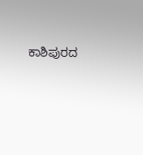ಕಾಶಿಪುರದ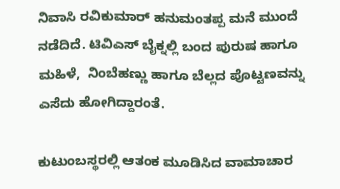ನಿವಾಸಿ ರವಿಕುಮಾರ್ ಹನುಮಂತಪ್ಪ ಮನೆ ಮುಂದೆ ನಡೆದಿದೆ. ಟಿವಿಎಸ್ ಬೈಕ್ನಲ್ಲಿ ಬಂದ ಪುರುಷ ಹಾಗೂ ಮಹಿಳೆ,  ನಿಂಬೆಹಣ್ಣು ಹಾಗೂ ಬೆಲ್ಲದ ಪೊಟ್ಟಣವನ್ನು ಎಸೆದು ಹೋಗಿದ್ದಾರಂತೆ.

ಕುಟುಂಬಸ್ಥರಲ್ಲಿ ಆತಂಕ ಮೂಡಿಸಿದ ವಾಮಾಚಾರ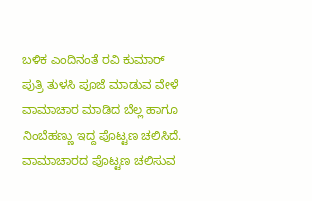ಬಳಿಕ ಎಂದಿನಂತೆ ರವಿ ಕುಮಾರ್ ಪುತ್ರಿ ತುಳಸಿ ಪೂಜೆ ಮಾಡುವ ವೇಳೆ ವಾಮಾಚಾರ ಮಾಡಿದ ಬೆಲ್ಲ ಹಾಗೂ ನಿಂಬೆಹಣ್ಣು ಇದ್ದ ಪೊಟ್ಟಣ ಚಲಿಸಿದೆ. ವಾಮಾಚಾರದ ಪೊಟ್ಟಣ ಚಲಿಸುವ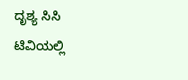ದೃಶ್ಯ ಸಿಸಿ ಟಿವಿಯಲ್ಲಿ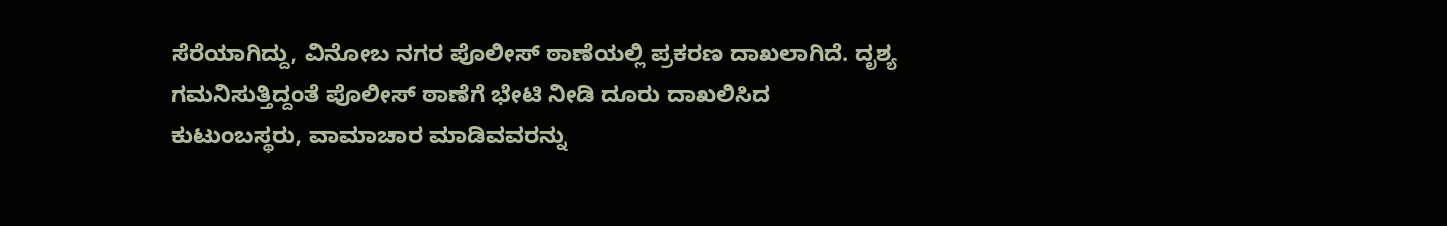ಸೆರೆಯಾಗಿದ್ದು, ವಿನೋಬ ನಗರ ಪೊಲೀಸ್ ಠಾಣೆಯಲ್ಲಿ ಪ್ರಕರಣ ದಾಖಲಾಗಿದೆ. ದೃಶ್ಯ ಗಮನಿಸುತ್ತಿದ್ದಂತೆ ಪೊಲೀಸ್ ಠಾಣೆಗೆ ಭೇಟಿ ನೀಡಿ ದೂರು ದಾಖಲಿಸಿದ ಕುಟುಂಬಸ್ಥರು, ವಾಮಾಚಾರ ಮಾಡಿವವರನ್ನು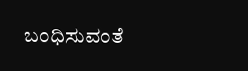ಬಂಧಿಸುವಂತೆ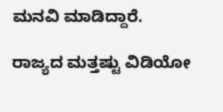ಮನವಿ ಮಾಡಿದ್ದಾರೆ.

ರಾಜ್ಯದ ಮತ್ತಷ್ಟು ವಿಡಿಯೋ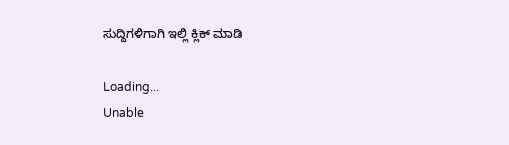ಸುದ್ದಿಗಳಿಗಾಗಿ ಇಲ್ಲಿ ಕ್ಲಿಕ್ ಮಾಡಿ

Loading...
Unable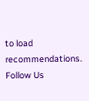to load recommendations.
Follow Us